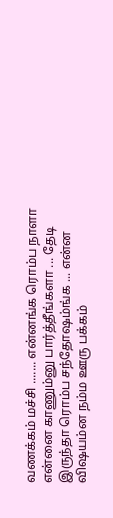வணக்கம் மச்சி ....... என்னங்க ரொம்ப நாளா என்னை காணும்னு பார்த்தீங்களா ... தேடி இருந்தா ரொம்ப சந்தோஷம்ங்க ... என்ன விஷயம்ன நம்ம ஊரு பக்கம்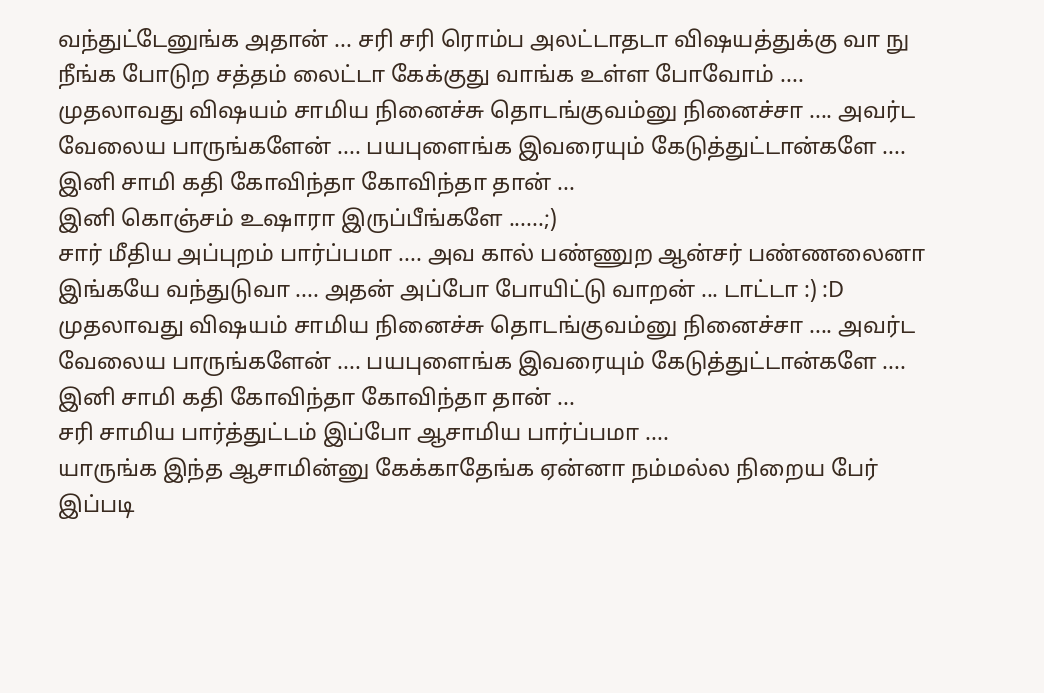வந்துட்டேனுங்க அதான் ... சரி சரி ரொம்ப அலட்டாதடா விஷயத்துக்கு வா நு நீங்க போடுற சத்தம் லைட்டா கேக்குது வாங்க உள்ள போவோம் ....
முதலாவது விஷயம் சாமிய நினைச்சு தொடங்குவம்னு நினைச்சா .... அவர்ட வேலைய பாருங்களேன் .... பயபுளைங்க இவரையும் கேடுத்துட்டான்களே .... இனி சாமி கதி கோவிந்தா கோவிந்தா தான் ...
இனி கொஞ்சம் உஷாரா இருப்பீங்களே ......;)
சார் மீதிய அப்புறம் பார்ப்பமா .... அவ கால் பண்ணுற ஆன்சர் பண்ணலைனா இங்கயே வந்துடுவா .... அதன் அப்போ போயிட்டு வாறன் ... டாட்டா :) :D
முதலாவது விஷயம் சாமிய நினைச்சு தொடங்குவம்னு நினைச்சா .... அவர்ட வேலைய பாருங்களேன் .... பயபுளைங்க இவரையும் கேடுத்துட்டான்களே .... இனி சாமி கதி கோவிந்தா கோவிந்தா தான் ...
சரி சாமிய பார்த்துட்டம் இப்போ ஆசாமிய பார்ப்பமா ....
யாருங்க இந்த ஆசாமின்னு கேக்காதேங்க ஏன்னா நம்மல்ல நிறைய பேர் இப்படி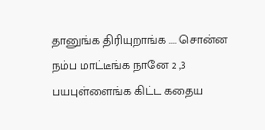தானுங்க திரியுறாங்க .... சொன்ன நம்ப மாட்டீங்க நானே 2 ,3 பயபுள்ளைங்க கிட்ட கதைய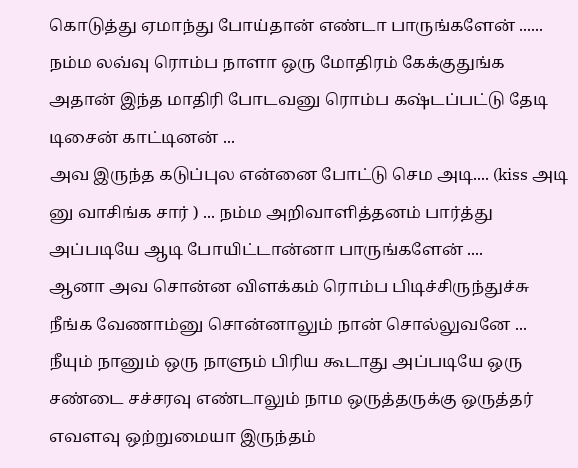கொடுத்து ஏமாந்து போய்தான் எண்டா பாருங்களேன் ......
நம்ம லவ்வு ரொம்ப நாளா ஒரு மோதிரம் கேக்குதுங்க அதான் இந்த மாதிரி போடவனு ரொம்ப கஷ்டப்பட்டு தேடி டிசைன் காட்டினன் ...
அவ இருந்த கடுப்புல என்னை போட்டு செம அடி.... (kiss அடி னு வாசிங்க சார் ) ... நம்ம அறிவாளித்தனம் பார்த்து அப்படியே ஆடி போயிட்டான்னா பாருங்களேன் ....
ஆனா அவ சொன்ன விளக்கம் ரொம்ப பிடிச்சிருந்துச்சு நீங்க வேணாம்னு சொன்னாலும் நான் சொல்லுவனே ...
நீயும் நானும் ஒரு நாளும் பிரிய கூடாது அப்படியே ஒரு சண்டை சச்சரவு எண்டாலும் நாம ஒருத்தருக்கு ஒருத்தர் எவளவு ஒற்றுமையா இருந்தம்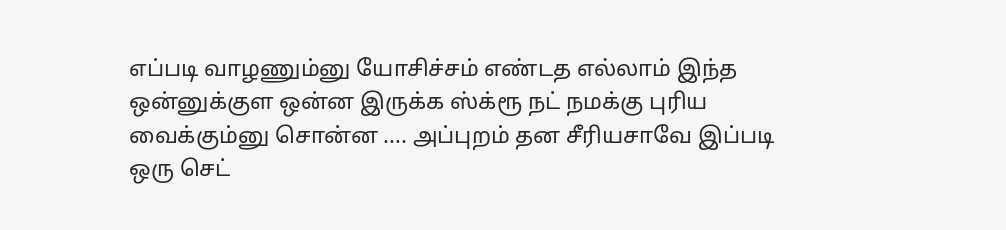எப்படி வாழணும்னு யோசிச்சம் எண்டத எல்லாம் இந்த ஒன்னுக்குள ஒன்ன இருக்க ஸ்க்ரூ நட் நமக்கு புரிய வைக்கும்னு சொன்ன .... அப்புறம் தன சீரியசாவே இப்படி ஒரு செட்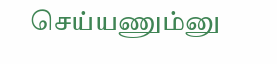செய்யணும்னு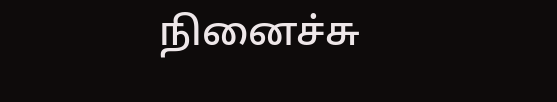நினைச்சு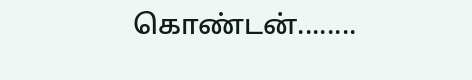கொண்டன்........